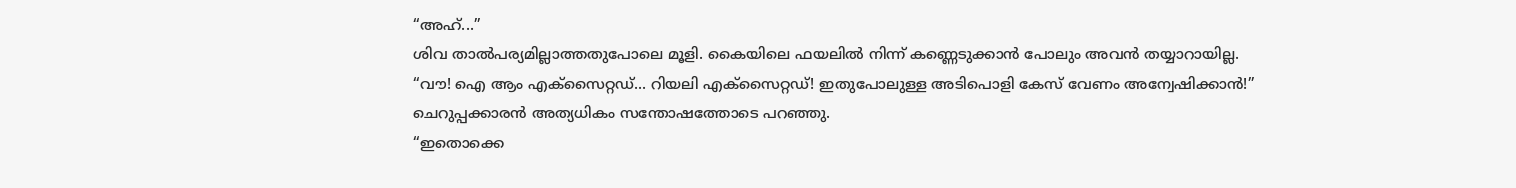“അഹ്...”
ശിവ താൽപര്യമില്ലാത്തതുപോലെ മൂളി. കൈയിലെ ഫയലിൽ നിന്ന് കണ്ണെടുക്കാൻ പോലും അവൻ തയ്യാറായില്ല.
“വൗ! ഐ ആം എക്സൈറ്റഡ്... റിയലി എക്സൈറ്റഡ്! ഇതുപോലുള്ള അടിപൊളി കേസ് വേണം അന്വേഷിക്കാൻ!”
ചെറുപ്പക്കാരൻ അത്യധികം സന്തോഷത്തോടെ പറഞ്ഞു.
“ഇതൊക്കെ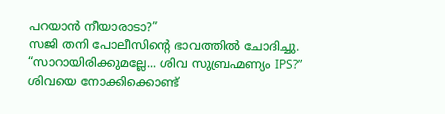പറയാൻ നീയാരാടാ?”
സജി തനി പോലീസിന്റെ ഭാവത്തിൽ ചോദിച്ചു.
“സാറായിരിക്കുമല്ലേ... ശിവ സുബ്രഹ്മണ്യം IPS?”
ശിവയെ നോക്കിക്കൊണ്ട്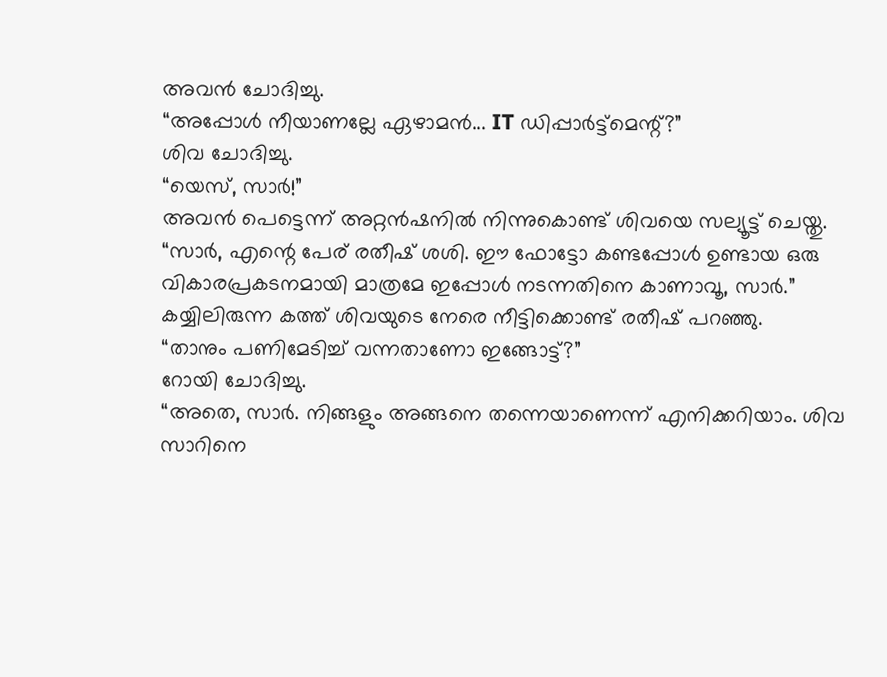അവൻ ചോദിച്ചു.
“അപ്പോൾ നീയാണല്ലേ ഏഴാമൻ... IT ഡിപ്പാർട്ട്മെന്റ്?”
ശിവ ചോദിച്ചു.
“യെസ്, സാർ!”
അവൻ പെട്ടെന്ന് അറ്റൻഷനിൽ നിന്നുകൊണ്ട് ശിവയെ സല്യൂട്ട് ചെയ്തു.
“സാർ, എന്റെ പേര് രതീഷ് ശശി. ഈ ഫോട്ടോ കണ്ടപ്പോൾ ഉണ്ടായ ഒരു വികാരപ്രകടനമായി മാത്രമേ ഇപ്പോൾ നടന്നതിനെ കാണാവൂ, സാർ.”
കയ്യിലിരുന്ന കത്ത് ശിവയുടെ നേരെ നീട്ടിക്കൊണ്ട് രതീഷ് പറഞ്ഞു.
“താനും പണിമേടിച്ച് വന്നതാണോ ഇങ്ങോട്ട്?”
റോയി ചോദിച്ചു.
“അതെ, സാർ. നിങ്ങളും അങ്ങനെ തന്നെയാണെന്ന് എനിക്കറിയാം. ശിവ സാറിനെ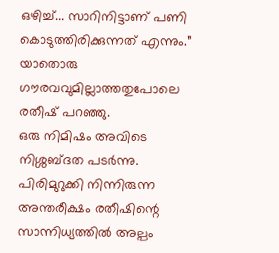ഒഴിച്ച്... സാറിനിട്ടാണ് പണി കൊടുത്തിരിക്കുന്നത് എന്നും.”
യാതൊരു ഗൗരവവുമില്ലാത്തതുപോലെ രതീഷ് പറഞ്ഞു.
ഒരു നിമിഷം അവിടെ നിശ്ശബ്ദത പടർന്നു.
പിരിമുറുക്കി നിന്നിരുന്ന അന്തരീക്ഷം രതീഷിന്റെ സാന്നിധ്യത്തിൽ അല്പം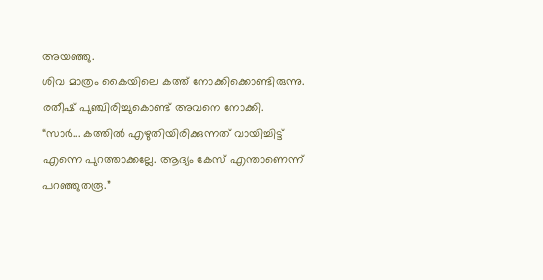അയഞ്ഞു.
ശിവ മാത്രം കൈയിലെ കത്ത് നോക്കിക്കൊണ്ടിരുന്നു.
രതീഷ് പുഞ്ചിരിച്ചുകൊണ്ട് അവനെ നോക്കി.
“സാർ... കത്തിൽ എഴുതിയിരിക്കുന്നത് വായിച്ചിട്ട് എന്നെ പുറത്താക്കല്ലേ. ആദ്യം കേസ് എന്താണെന്ന് പറഞ്ഞുതരൂ.”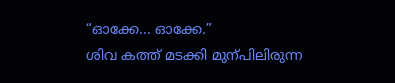“ഓക്കേ... ഓക്കേ.”
ശിവ കത്ത് മടക്കി മുന്പിലിരുന്ന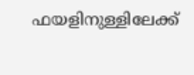ഫയളിനുള്ളിലേക്ക്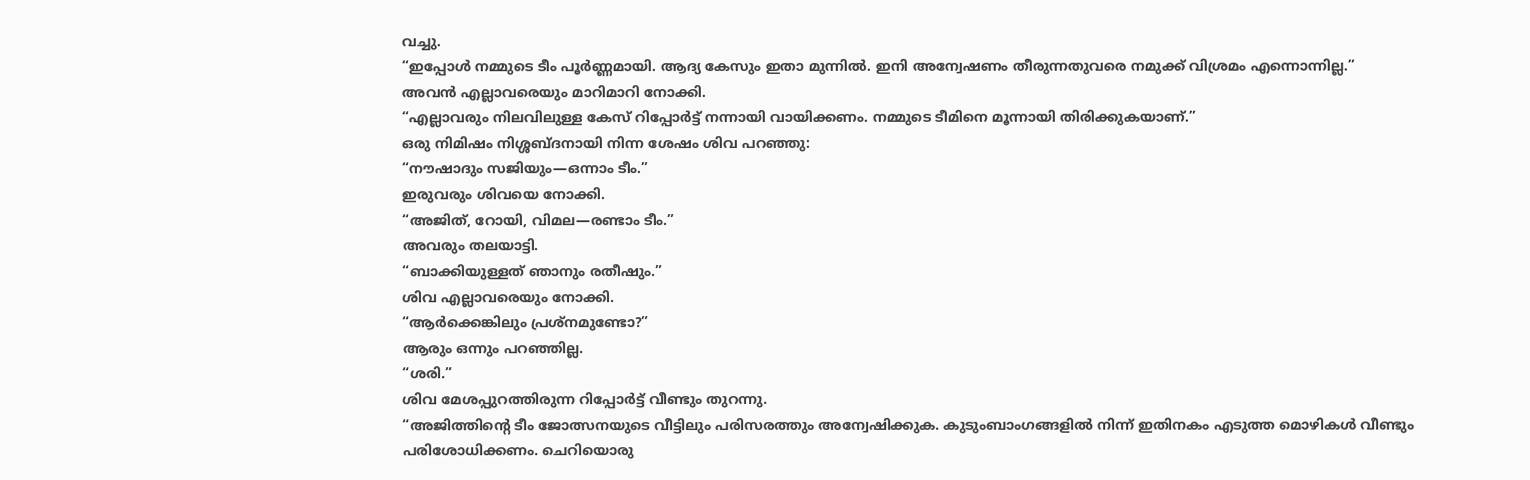വച്ചു.
“ഇപ്പോൾ നമ്മുടെ ടീം പൂർണ്ണമായി. ആദ്യ കേസും ഇതാ മുന്നിൽ. ഇനി അന്വേഷണം തീരുന്നതുവരെ നമുക്ക് വിശ്രമം എന്നൊന്നില്ല.”
അവൻ എല്ലാവരെയും മാറിമാറി നോക്കി.
“എല്ലാവരും നിലവിലുള്ള കേസ് റിപ്പോർട്ട് നന്നായി വായിക്കണം. നമ്മുടെ ടീമിനെ മൂന്നായി തിരിക്കുകയാണ്.”
ഒരു നിമിഷം നിശ്ശബ്ദനായി നിന്ന ശേഷം ശിവ പറഞ്ഞു:
“നൗഷാദും സജിയും—ഒന്നാം ടീം.”
ഇരുവരും ശിവയെ നോക്കി.
“അജിത്, റോയി, വിമല—രണ്ടാം ടീം.”
അവരും തലയാട്ടി.
“ബാക്കിയുള്ളത് ഞാനും രതീഷും.”
ശിവ എല്ലാവരെയും നോക്കി.
“ആർക്കെങ്കിലും പ്രശ്നമുണ്ടോ?”
ആരും ഒന്നും പറഞ്ഞില്ല.
“ശരി.”
ശിവ മേശപ്പുറത്തിരുന്ന റിപ്പോർട്ട് വീണ്ടും തുറന്നു.
“അജിത്തിന്റെ ടീം ജോത്സനയുടെ വീട്ടിലും പരിസരത്തും അന്വേഷിക്കുക. കുടുംബാംഗങ്ങളിൽ നിന്ന് ഇതിനകം എടുത്ത മൊഴികൾ വീണ്ടും പരിശോധിക്കണം. ചെറിയൊരു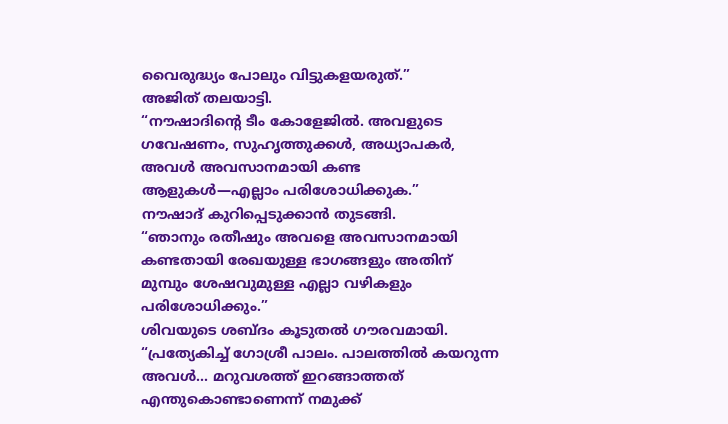വൈരുദ്ധ്യം പോലും വിട്ടുകളയരുത്.”
അജിത് തലയാട്ടി.
“നൗഷാദിന്റെ ടീം കോളേജിൽ. അവളുടെ ഗവേഷണം, സുഹൃത്തുക്കൾ, അധ്യാപകർ, അവൾ അവസാനമായി കണ്ട ആളുകൾ—എല്ലാം പരിശോധിക്കുക.”
നൗഷാദ് കുറിപ്പെടുക്കാൻ തുടങ്ങി.
“ഞാനും രതീഷും അവളെ അവസാനമായി കണ്ടതായി രേഖയുള്ള ഭാഗങ്ങളും അതിന് മുമ്പും ശേഷവുമുള്ള എല്ലാ വഴികളും പരിശോധിക്കും.”
ശിവയുടെ ശബ്ദം കൂടുതൽ ഗൗരവമായി.
“പ്രത്യേകിച്ച് ഗോശ്രീ പാലം. പാലത്തിൽ കയറുന്ന അവൾ... മറുവശത്ത് ഇറങ്ങാത്തത് എന്തുകൊണ്ടാണെന്ന് നമുക്ക്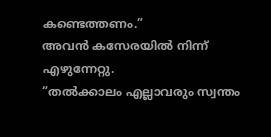കണ്ടെത്തണം.”
അവൻ കസേരയിൽ നിന്ന് എഴുന്നേറ്റു.
“തൽക്കാലം എല്ലാവരും സ്വന്തം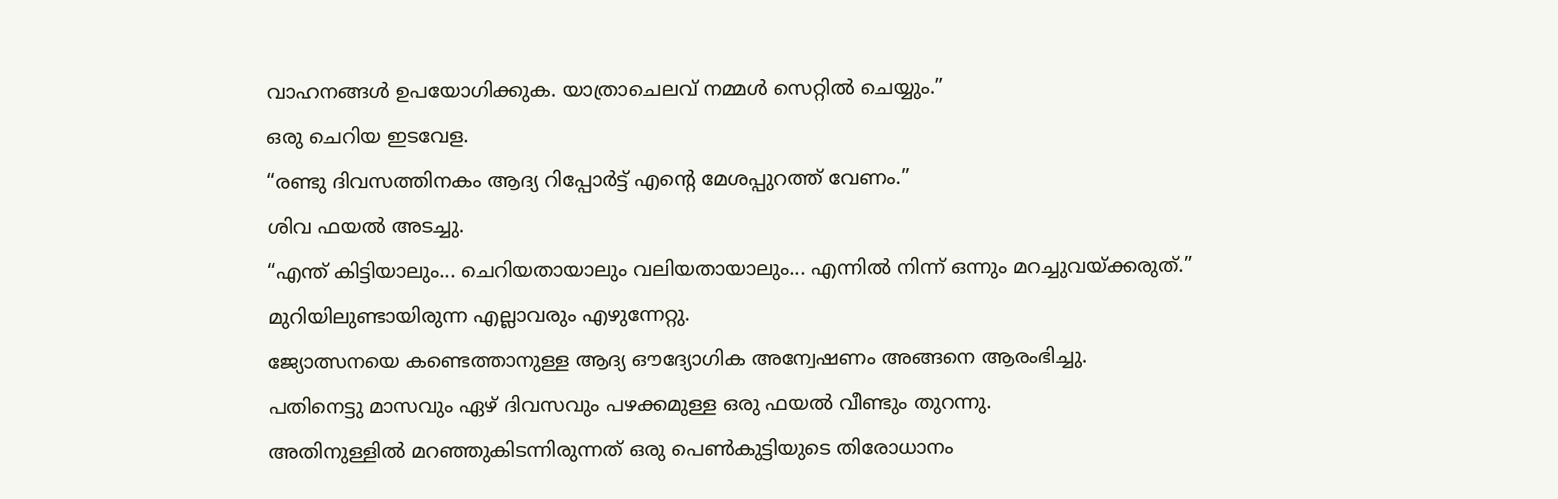വാഹനങ്ങൾ ഉപയോഗിക്കുക. യാത്രാചെലവ് നമ്മൾ സെറ്റിൽ ചെയ്യും.”
ഒരു ചെറിയ ഇടവേള.
“രണ്ടു ദിവസത്തിനകം ആദ്യ റിപ്പോർട്ട് എന്റെ മേശപ്പുറത്ത് വേണം.”
ശിവ ഫയൽ അടച്ചു.
“എന്ത് കിട്ടിയാലും... ചെറിയതായാലും വലിയതായാലും... എന്നിൽ നിന്ന് ഒന്നും മറച്ചുവയ്ക്കരുത്.”
മുറിയിലുണ്ടായിരുന്ന എല്ലാവരും എഴുന്നേറ്റു.
ജ്യോത്സനയെ കണ്ടെത്താനുള്ള ആദ്യ ഔദ്യോഗിക അന്വേഷണം അങ്ങനെ ആരംഭിച്ചു.
പതിനെട്ടു മാസവും ഏഴ് ദിവസവും പഴക്കമുള്ള ഒരു ഫയൽ വീണ്ടും തുറന്നു.
അതിനുള്ളിൽ മറഞ്ഞുകിടന്നിരുന്നത് ഒരു പെൺകുട്ടിയുടെ തിരോധാനം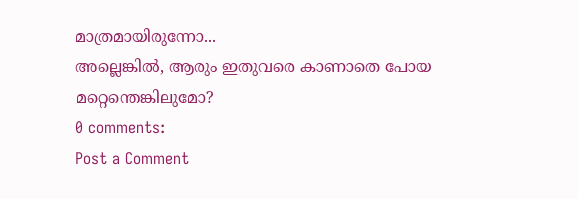മാത്രമായിരുന്നോ...
അല്ലെങ്കിൽ, ആരും ഇതുവരെ കാണാതെ പോയ മറ്റെന്തെങ്കിലുമോ?
0 comments:
Post a Comment